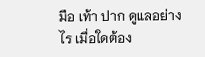มือ เท้า ปาก ดูแลอย่างไร เมื่อใดต้อง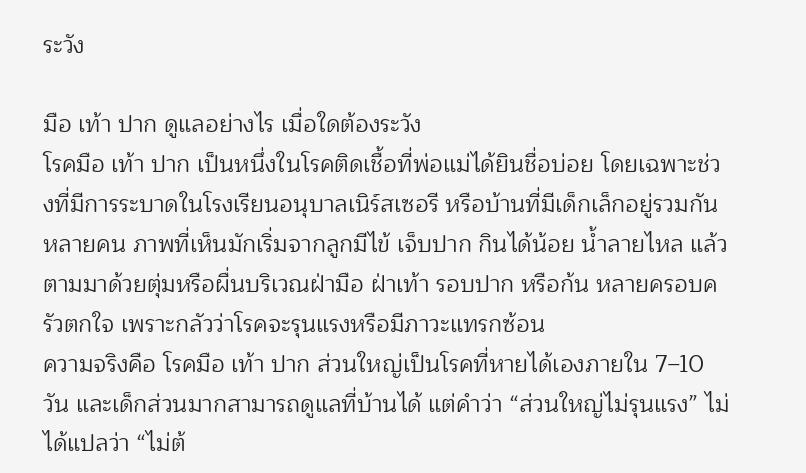ระวัง

มือ เท้า ปาก ดูแลอย่างไร เมื่อใดต้องระวัง
โรคมือ เท้า ปาก เป็นหนึ่งในโรคติดเชื้อที่พ่อแม่ได้ยินชื่อบ่อย โดยเฉพาะช่วงที่มีการระบาดในโรงเรียนอนุบาลเนิร์สเซอรี หรือบ้านที่มีเด็กเล็กอยู่รวมกันหลายคน ภาพที่เห็นมักเริ่มจากลูกมีไข้ เจ็บปาก กินได้น้อย น้ำลายไหล แล้วตามมาด้วยตุ่มหรือผื่นบริเวณฝ่ามือ ฝ่าเท้า รอบปาก หรือก้น หลายครอบครัวตกใจ เพราะกลัวว่าโรคจะรุนแรงหรือมีภาวะแทรกซ้อน
ความจริงคือ โรคมือ เท้า ปาก ส่วนใหญ่เป็นโรคที่หายได้เองภายใน 7–10 วัน และเด็กส่วนมากสามารถดูแลที่บ้านได้ แต่คำว่า “ส่วนใหญ่ไม่รุนแรง” ไม่ได้แปลว่า “ไม่ต้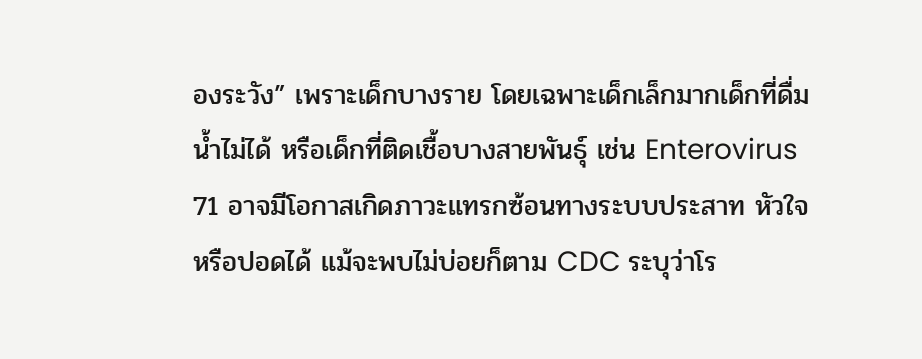องระวัง” เพราะเด็กบางราย โดยเฉพาะเด็กเล็กมากเด็กที่ดื่มน้ำไม่ได้ หรือเด็กที่ติดเชื้อบางสายพันธุ์ เช่น Enterovirus 71 อาจมีโอกาสเกิดภาวะแทรกซ้อนทางระบบประสาท หัวใจ หรือปอดได้ แม้จะพบไม่บ่อยก็ตาม CDC ระบุว่าโร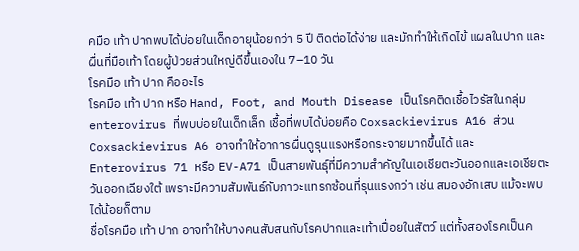คมือ เท้า ปากพบได้บ่อยในเด็กอายุน้อยกว่า 5 ปี ติดต่อได้ง่าย และมักทำให้เกิดไข้ แผลในปาก และผื่นที่มือเท้า โดยผู้ป่วยส่วนใหญ่ดีขึ้นเองใน 7–10 วัน
โรคมือ เท้า ปาก คืออะไร
โรคมือ เท้า ปาก หรือ Hand, Foot, and Mouth Disease เป็นโรคติดเชื้อไวรัสในกลุ่ม enterovirus ที่พบบ่อยในเด็กเล็ก เชื้อที่พบได้บ่อยคือ Coxsackievirus A16 ส่วน Coxsackievirus A6 อาจทำให้อาการผื่นดูรุนแรงหรือกระจายมากขึ้นได้ และ Enterovirus 71 หรือ EV-A71 เป็นสายพันธุ์ที่มีความสำคัญในเอเชียตะวันออกและเอเชียตะวันออกเฉียงใต้ เพราะมีความสัมพันธ์กับภาวะแทรกซ้อนที่รุนแรงกว่า เช่น สมองอักเสบ แม้จะพบได้น้อยก็ตาม
ชื่อโรคมือ เท้า ปาก อาจทำให้บางคนสับสนกับโรคปากและเท้าเปื่อยในสัตว์ แต่ทั้งสองโรคเป็นค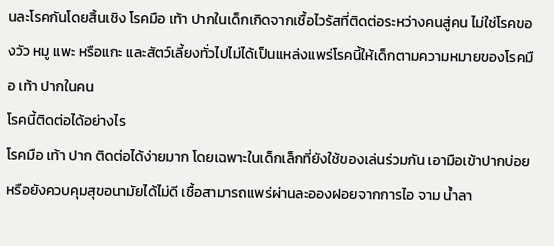นละโรคกันโดยสิ้นเชิง โรคมือ เท้า ปากในเด็กเกิดจากเชื้อไวรัสที่ติดต่อระหว่างคนสู่คน ไม่ใช่โรคของวัว หมู แพะ หรือแกะ และสัตว์เลี้ยงทั่วไปไม่ได้เป็นแหล่งแพร่โรคนี้ให้เด็กตามความหมายของโรคมือ เท้า ปากในคน
โรคนี้ติดต่อได้อย่างไร
โรคมือ เท้า ปาก ติดต่อได้ง่ายมาก โดยเฉพาะในเด็กเล็กที่ยังใช้ของเล่นร่วมกัน เอามือเข้าปากบ่อย หรือยังควบคุมสุขอนามัยได้ไม่ดี เชื้อสามารถแพร่ผ่านละอองฝอยจากการไอ จาม น้ำลา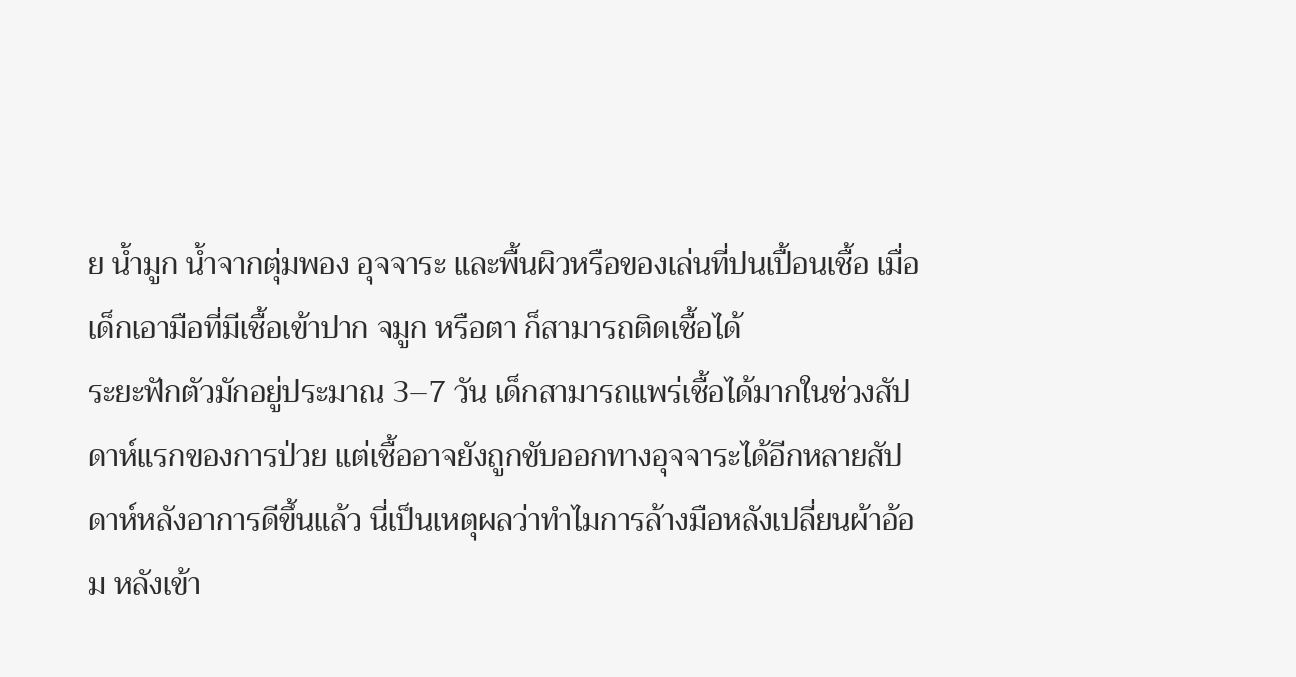ย น้ำมูก น้ำจากตุ่มพอง อุจจาระ และพื้นผิวหรือของเล่นที่ปนเปื้อนเชื้อ เมื่อเด็กเอามือที่มีเชื้อเข้าปาก จมูก หรือตา ก็สามารถติดเชื้อได้
ระยะฟักตัวมักอยู่ประมาณ 3–7 วัน เด็กสามารถแพร่เชื้อได้มากในช่วงสัปดาห์แรกของการป่วย แต่เชื้ออาจยังถูกขับออกทางอุจจาระได้อีกหลายสัปดาห์หลังอาการดีขึ้นแล้ว นี่เป็นเหตุผลว่าทำไมการล้างมือหลังเปลี่ยนผ้าอ้อม หลังเข้า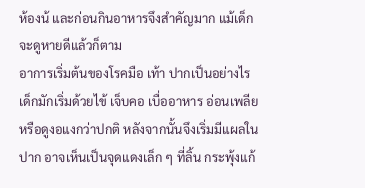ห้องน้ และก่อนกินอาหารจึงสำคัญมาก แม้เด็กจะดูหายดีแล้วก็ตาม
อาการเริ่มต้นของโรคมือ เท้า ปากเป็นอย่างไร
เด็กมักเริ่มด้วยไข้ เจ็บคอ เบื่ออาหาร อ่อนเพลีย หรือดูงอแงกว่าปกติ หลังจากนั้นจึงเริ่มมีแผลในปาก อาจเห็นเป็นจุดแดงเล็ก ๆ ที่ลิ้น กระพุ้งแก้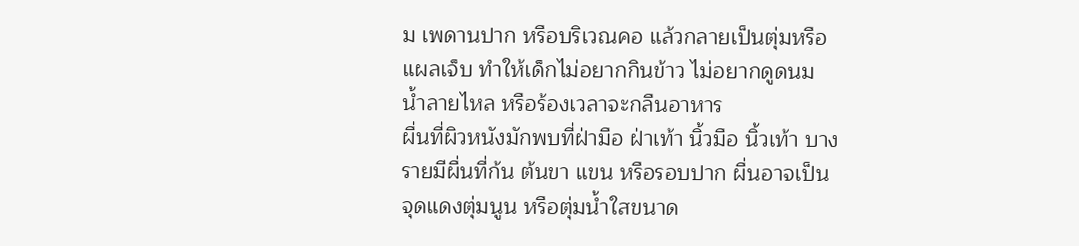ม เพดานปาก หรือบริเวณคอ แล้วกลายเป็นตุ่มหรือแผลเจ็บ ทำให้เด็กไม่อยากกินข้าว ไม่อยากดูดนม น้ำลายไหล หรือร้องเวลาจะกลืนอาหาร
ผื่นที่ผิวหนังมักพบที่ฝ่ามือ ฝ่าเท้า นิ้วมือ นิ้วเท้า บางรายมีผื่นที่ก้น ต้นขา แขน หรือรอบปาก ผื่นอาจเป็นจุดแดงตุ่มนูน หรือตุ่มน้ำใสขนาด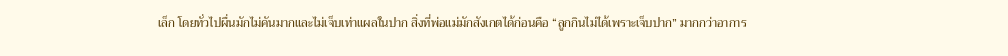เล็ก โดยทั่วไปผื่นมักไม่คันมากและไม่เจ็บเท่าแผลในปาก สิ่งที่พ่อแม่มักสังเกตได้ก่อนคือ “ลูกกินไม่ได้เพราะเจ็บปาก” มากกว่าอาการ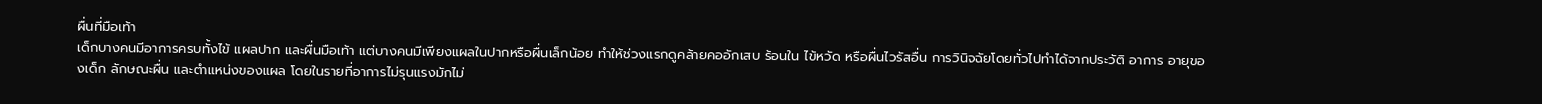ผื่นที่มือเท้า
เด็กบางคนมีอาการครบทั้งไข้ แผลปาก และผื่นมือเท้า แต่บางคนมีเพียงแผลในปากหรือผื่นเล็กน้อย ทำให้ช่วงแรกดูคล้ายคออักเสบ ร้อนใน ไข้หวัด หรือผื่นไวรัสอื่น การวินิจฉัยโดยทั่วไปทำได้จากประวัติ อาการ อายุของเด็ก ลักษณะผื่น และตำแหน่งของแผล โดยในรายที่อาการไม่รุนแรงมักไม่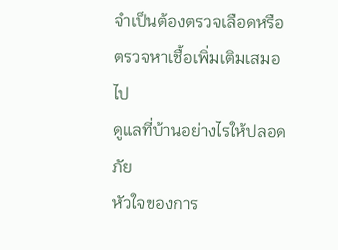จำเป็นต้องตรวจเลือดหรือตรวจหาเชื้อเพิ่มเติมเสมอไป
ดูแลที่บ้านอย่างไรให้ปลอดภัย
หัวใจของการ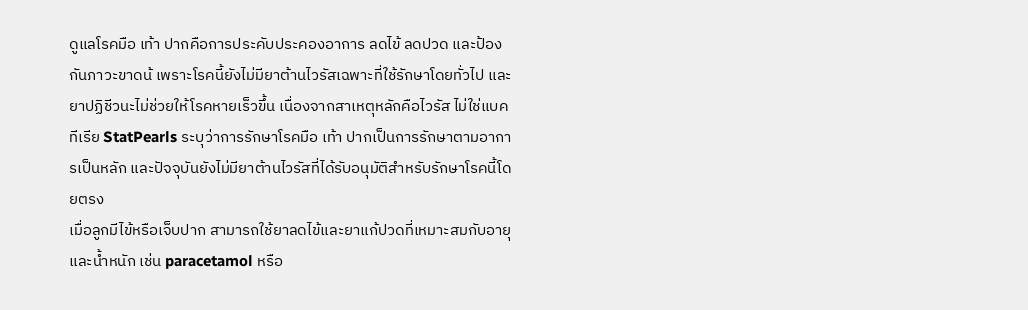ดูแลโรคมือ เท้า ปากคือการประคับประคองอาการ ลดไข้ ลดปวด และป้องกันภาวะขาดน้ เพราะโรคนี้ยังไม่มียาต้านไวรัสเฉพาะที่ใช้รักษาโดยทั่วไป และยาปฏิชีวนะไม่ช่วยให้โรคหายเร็วขึ้น เนื่องจากสาเหตุหลักคือไวรัส ไม่ใช่แบคทีเรีย StatPearls ระบุว่าการรักษาโรคมือ เท้า ปากเป็นการรักษาตามอาการเป็นหลัก และปัจจุบันยังไม่มียาต้านไวรัสที่ได้รับอนุมัติสำหรับรักษาโรคนี้โดยตรง
เมื่อลูกมีไข้หรือเจ็บปาก สามารถใช้ยาลดไข้และยาแก้ปวดที่เหมาะสมกับอายุและน้ำหนัก เช่น paracetamol หรือ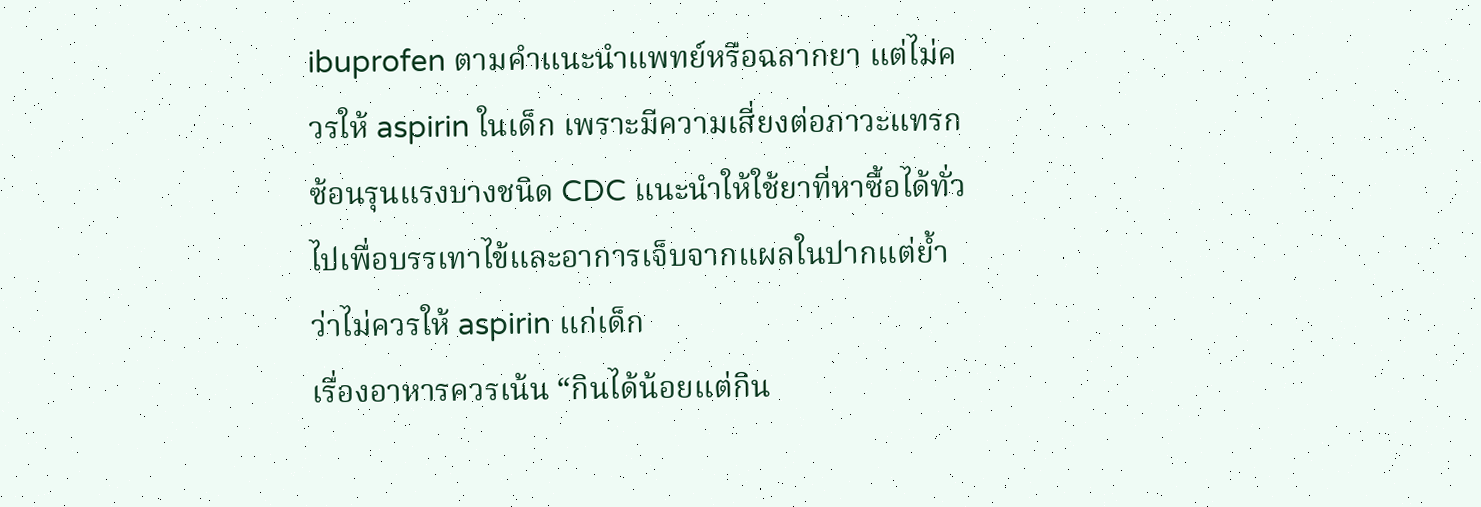ibuprofen ตามคำแนะนำแพทย์หรือฉลากยา แต่ไม่ควรให้ aspirin ในเด็ก เพราะมีความเสี่ยงต่อภาวะแทรกซ้อนรุนแรงบางชนิด CDC แนะนำให้ใช้ยาที่หาซื้อได้ทั่วไปเพื่อบรรเทาไข้และอาการเจ็บจากแผลในปากแต่ย้ำว่าไม่ควรให้ aspirin แก่เด็ก
เรื่องอาหารควรเน้น “กินได้น้อยแต่กิน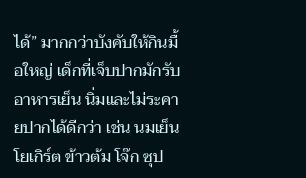ได้” มากกว่าบังคับให้กินมื้อใหญ่ เด็กที่เจ็บปากมักรับอาหารเย็น นิ่มและไม่ระคายปากได้ดีกว่า เช่น นมเย็น โยเกิร์ต ข้าวต้ม โจ๊ก ซุป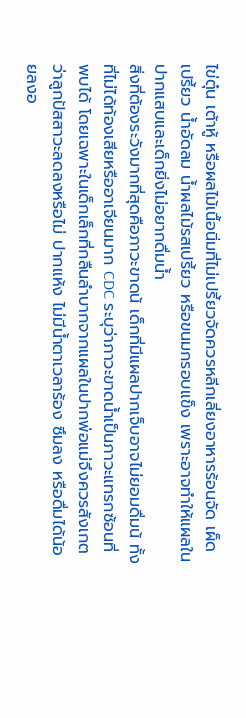ไข่ตุ๋น เต้าหู้ หรือผลไม้เนื้อนิ่มที่ไม่เปรี้ยวจัดควรหลีกเลี่ยงอาหารร้อนจัด เผ็ด เปรี้ยว น้ำอัดลม น้ำผลไม้รสเปรี้ยว หรือขนมกรอบแข็ง เพราะอาจทำให้แผลในปากแสบและเด็กยิ่งไม่อยากดื่มน้ำ
สิ่งที่ต้องระวังมากที่สุดคือภาวะขาดน้ เด็กที่มีแผลปากเจ็บอาจไม่ยอมดื่มน้ ทั้งที่ไม่ได้ท้องเสียหรืออาเจียนมาก CDC ระบุว่าภาวะขาดน้ำเป็นภาวะแทรกซ้อนที่พบได้ โดยเฉพาะในเด็กเล็กที่กลืนลำบากจากแผลในปากพ่อแม่จึงควรสังเกตว่าลูกปัสสาวะลดลงหรือไม่ ปากแห้ง ไม่มีน้ำตาเวลาร้อง ซึมลง หรือดื่มได้น้อยลงอ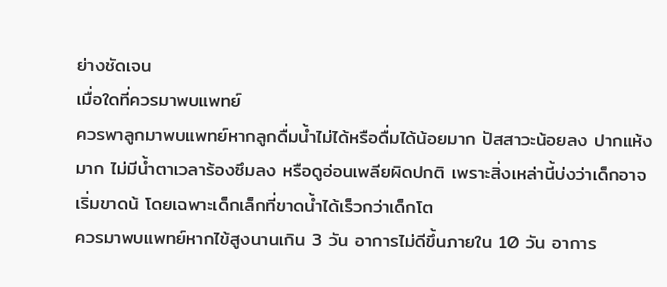ย่างชัดเจน
เมื่อใดที่ควรมาพบแพทย์
ควรพาลูกมาพบแพทย์หากลูกดื่มน้ำไม่ได้หรือดื่มได้น้อยมาก ปัสสาวะน้อยลง ปากแห้งมาก ไม่มีน้ำตาเวลาร้องซึมลง หรือดูอ่อนเพลียผิดปกติ เพราะสิ่งเหล่านี้บ่งว่าเด็กอาจเริ่มขาดน้ โดยเฉพาะเด็กเล็กที่ขาดน้ำได้เร็วกว่าเด็กโต
ควรมาพบแพทย์หากไข้สูงนานเกิน 3 วัน อาการไม่ดีขึ้นภายใน 10 วัน อาการ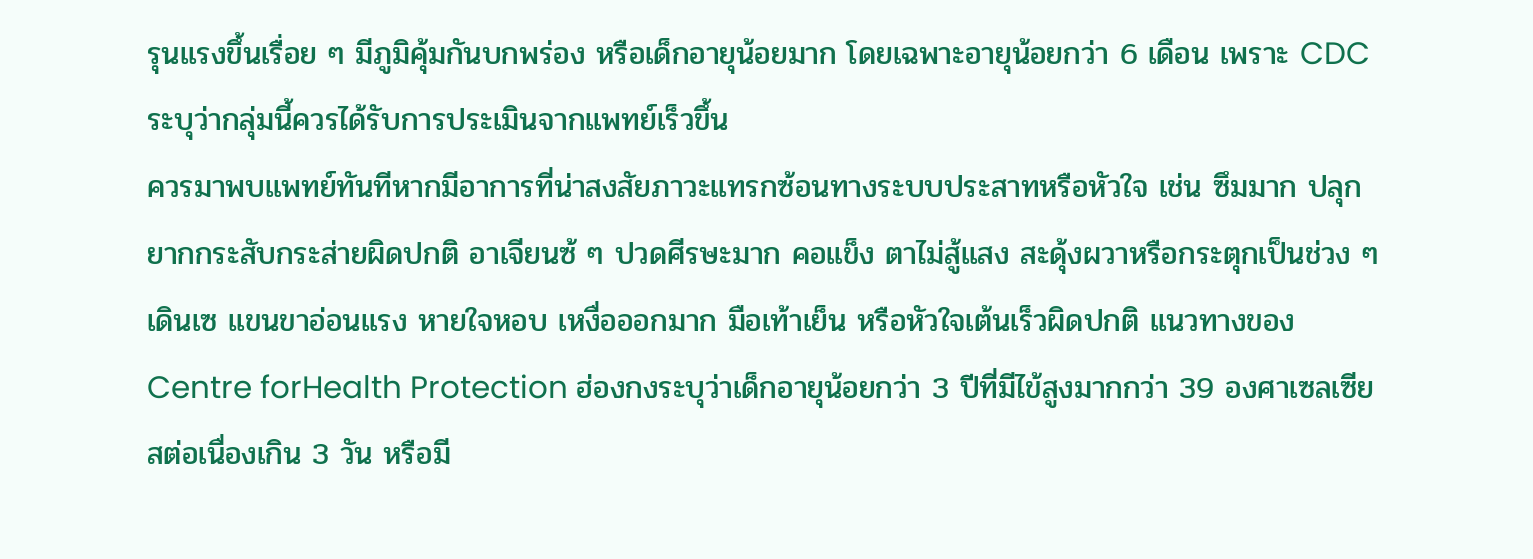รุนแรงขึ้นเรื่อย ๆ มีภูมิคุ้มกันบกพร่อง หรือเด็กอายุน้อยมาก โดยเฉพาะอายุน้อยกว่า 6 เดือน เพราะ CDC ระบุว่ากลุ่มนี้ควรได้รับการประเมินจากแพทย์เร็วขึ้น
ควรมาพบแพทย์ทันทีหากมีอาการที่น่าสงสัยภาวะแทรกซ้อนทางระบบประสาทหรือหัวใจ เช่น ซึมมาก ปลุกยากกระสับกระส่ายผิดปกติ อาเจียนซ้ ๆ ปวดศีรษะมาก คอแข็ง ตาไม่สู้แสง สะดุ้งผวาหรือกระตุกเป็นช่วง ๆ เดินเซ แขนขาอ่อนแรง หายใจหอบ เหงื่อออกมาก มือเท้าเย็น หรือหัวใจเต้นเร็วผิดปกติ แนวทางของ Centre forHealth Protection ฮ่องกงระบุว่าเด็กอายุน้อยกว่า 3 ปีที่มีไข้สูงมากกว่า 39 องศาเซลเซียสต่อเนื่องเกิน 3 วัน หรือมี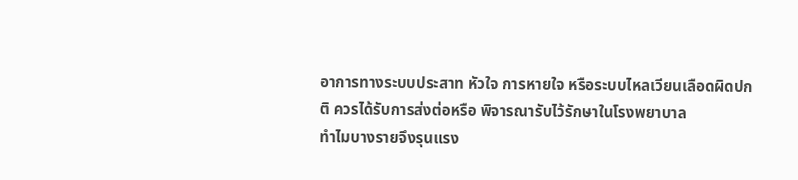อาการทางระบบประสาท หัวใจ การหายใจ หรือระบบไหลเวียนเลือดผิดปกติ ควรได้รับการส่งต่อหรือ พิจารณารับไว้รักษาในโรงพยาบาล
ทำไมบางรายจึงรุนแรง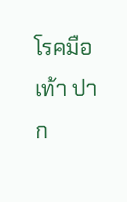โรคมือ เท้า ปาก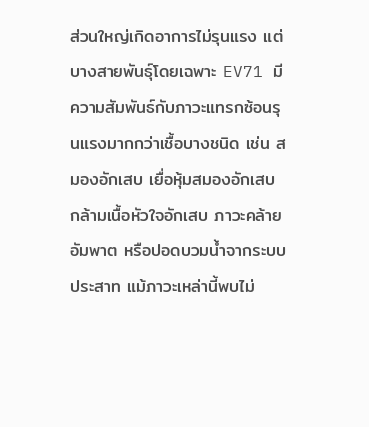ส่วนใหญ่เกิดอาการไม่รุนแรง แต่บางสายพันธุ์โดยเฉพาะ EV71 มีความสัมพันธ์กับภาวะแทรกซ้อนรุนแรงมากกว่าเชื้อบางชนิด เช่น สมองอักเสบ เยื่อหุ้มสมองอักเสบ กล้ามเนื้อหัวใจอักเสบ ภาวะคล้ายอัมพาต หรือปอดบวมน้ำจากระบบประสาท แม้ภาวะเหล่านี้พบไม่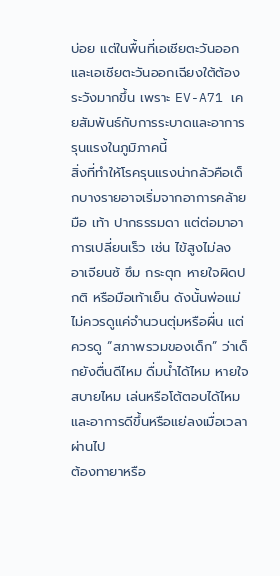บ่อย แต่ในพื้นที่เอเชียตะวันออกและเอเชียตะวันออกเฉียงใต้ต้องระวังมากขึ้น เพราะ EV-A71 เคยสัมพันธ์กับการระบาดและอาการรุนแรงในภูมิภาคนี้
สิ่งที่ทำให้โรครุนแรงน่ากลัวคือเด็กบางรายอาจเริ่มจากอาการคล้ายมือ เท้า ปากธรรมดา แต่ต่อมาอาการเปลี่ยนเร็ว เช่น ไข้สูงไม่ลง อาเจียนซ้ ซึม กระตุก หายใจผิดปกติ หรือมือเท้าเย็น ดังนั้นพ่อแม่ไม่ควรดูแค่จำนวนตุ่มหรือผื่น แต่ควรดู “สภาพรวมของเด็ก” ว่าเด็กยังตื่นดีไหม ดื่มน้ำได้ไหม หายใจสบายไหม เล่นหรือโต้ตอบได้ไหม และอาการดีขึ้นหรือแย่ลงเมื่อเวลาผ่านไป
ต้องทายาหรือ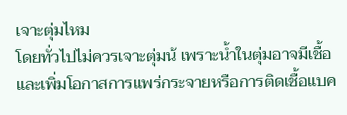เจาะตุ่มไหม
โดยทั่วไปไม่ควรเจาะตุ่มน้ เพราะน้ำในตุ่มอาจมีเชื้อและเพิ่มโอกาสการแพร่กระจายหรือการติดเชื้อแบค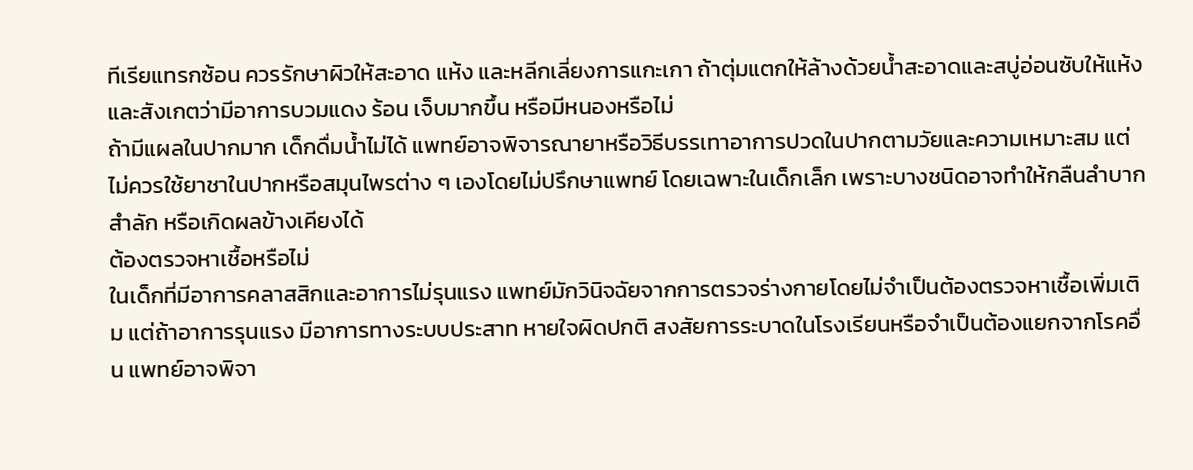ทีเรียแทรกซ้อน ควรรักษาผิวให้สะอาด แห้ง และหลีกเลี่ยงการแกะเกา ถ้าตุ่มแตกให้ล้างด้วยน้ำสะอาดและสบู่อ่อนซับให้แห้ง และสังเกตว่ามีอาการบวมแดง ร้อน เจ็บมากขึ้น หรือมีหนองหรือไม่
ถ้ามีแผลในปากมาก เด็กดื่มน้ำไม่ได้ แพทย์อาจพิจารณายาหรือวิธีบรรเทาอาการปวดในปากตามวัยและความเหมาะสม แต่ไม่ควรใช้ยาชาในปากหรือสมุนไพรต่าง ๆ เองโดยไม่ปรึกษาแพทย์ โดยเฉพาะในเด็กเล็ก เพราะบางชนิดอาจทำให้กลืนลำบาก สำลัก หรือเกิดผลข้างเคียงได้
ต้องตรวจหาเชื้อหรือไม่
ในเด็กที่มีอาการคลาสสิกและอาการไม่รุนแรง แพทย์มักวินิจฉัยจากการตรวจร่างกายโดยไม่จำเป็นต้องตรวจหาเชื้อเพิ่มเติม แต่ถ้าอาการรุนแรง มีอาการทางระบบประสาท หายใจผิดปกติ สงสัยการระบาดในโรงเรียนหรือจำเป็นต้องแยกจากโรคอื่น แพทย์อาจพิจา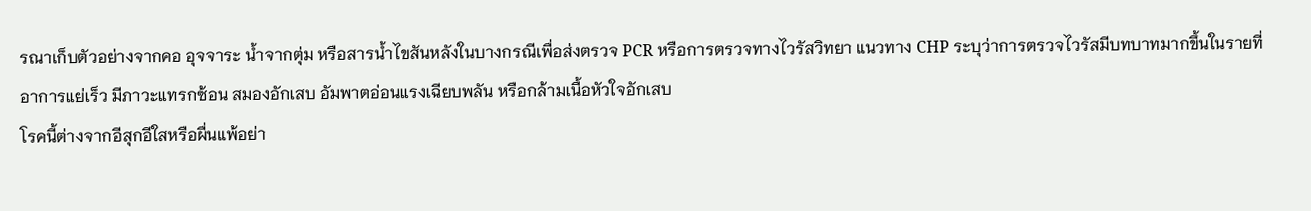รณาเก็บตัวอย่างจากคอ อุจจาระ น้ำจากตุ่ม หรือสารน้ำไขสันหลังในบางกรณีเพื่อส่งตรวจ PCR หรือการตรวจทางไวรัสวิทยา แนวทาง CHP ระบุว่าการตรวจไวรัสมีบทบาทมากขึ้นในรายที่อาการแย่เร็ว มีภาวะแทรกซ้อน สมองอักเสบ อัมพาตอ่อนแรงเฉียบพลัน หรือกล้ามเนื้อหัวใจอักเสบ
โรคนี้ต่างจากอีสุกอีใสหรือผื่นแพ้อย่า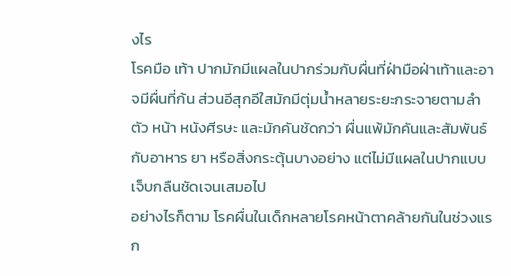งไร
โรคมือ เท้า ปากมักมีแผลในปากร่วมกับผื่นที่ฝ่ามือฝ่าเท้าและอาจมีผื่นที่ก้น ส่วนอีสุกอีใสมักมีตุ่มน้ำหลายระยะกระจายตามลำตัว หน้า หนังศีรษะ และมักคันชัดกว่า ผื่นแพ้มักคันและสัมพันธ์กับอาหาร ยา หรือสิ่งกระตุ้นบางอย่าง แต่ไม่มีแผลในปากแบบเจ็บกลืนชัดเจนเสมอไป
อย่างไรก็ตาม โรคผื่นในเด็กหลายโรคหน้าตาคล้ายกันในช่วงแรก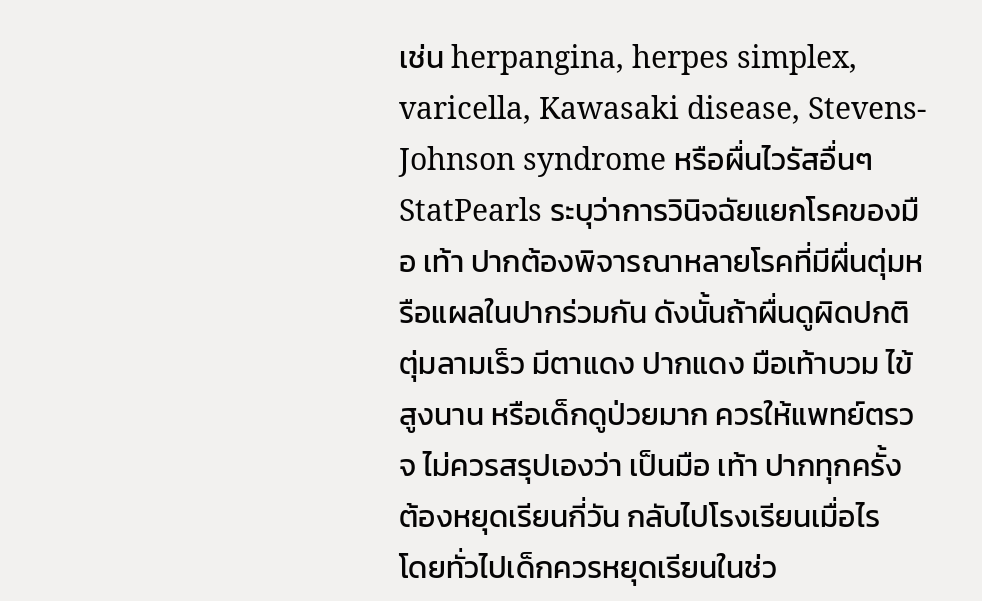เช่น herpangina, herpes simplex, varicella, Kawasaki disease, Stevens-Johnson syndrome หรือผื่นไวรัสอื่นๆ StatPearls ระบุว่าการวินิจฉัยแยกโรคของมือ เท้า ปากต้องพิจารณาหลายโรคที่มีผื่นตุ่มหรือแผลในปากร่วมกัน ดังนั้นถ้าผื่นดูผิดปกติ ตุ่มลามเร็ว มีตาแดง ปากแดง มือเท้าบวม ไข้สูงนาน หรือเด็กดูป่วยมาก ควรให้แพทย์ตรวจ ไม่ควรสรุปเองว่า เป็นมือ เท้า ปากทุกครั้ง
ต้องหยุดเรียนกี่วัน กลับไปโรงเรียนเมื่อไร
โดยทั่วไปเด็กควรหยุดเรียนในช่ว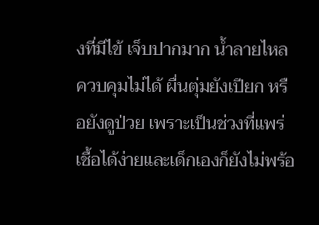งที่มีไข้ เจ็บปากมาก น้ำลายไหลควบคุมไม่ได้ ผื่นตุ่มยังเปียก หรือยังดูป่วย เพราะเป็นช่วงที่แพร่เชื้อได้ง่ายและเด็กเองก็ยังไม่พร้อ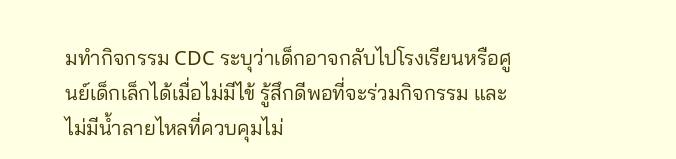มทำกิจกรรม CDC ระบุว่าเด็กอาจกลับไปโรงเรียนหรือศูนย์เด็กเล็กได้เมื่อไม่มีไข้ รู้สึกดีพอที่จะร่วมกิจกรรม และไม่มีน้ำลายไหลที่ควบคุมไม่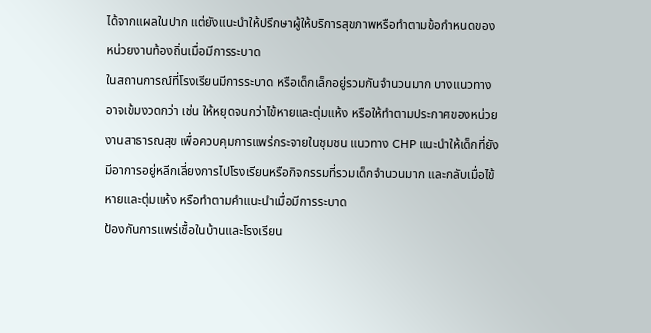ได้จากแผลในปาก แต่ยังแนะนำให้ปรึกษาผู้ให้บริการสุขภาพหรือทำตามข้อกำหนดของหน่วยงานท้องถิ่นเมื่อมีการระบาด
ในสถานการณ์ที่โรงเรียนมีการระบาด หรือเด็กเล็กอยู่รวมกันจำนวนมาก บางแนวทางอาจเข้มงวดกว่า เช่น ให้หยุดจนกว่าไข้หายและตุ่มแห้ง หรือให้ทำตามประกาศของหน่วยงานสาธารณสุข เพื่อควบคุมการแพร่กระจายในชุมชน แนวทาง CHP แนะนำให้เด็กที่ยังมีอาการอยู่หลีกเลี่ยงการไปโรงเรียนหรือกิจกรรมที่รวมเด็กจำนวนมาก และกลับเมื่อไข้หายและตุ่มแห้ง หรือทำตามคำแนะนำเมื่อมีการระบาด
ป้องกันการแพร่เชื้อในบ้านและโรงเรียน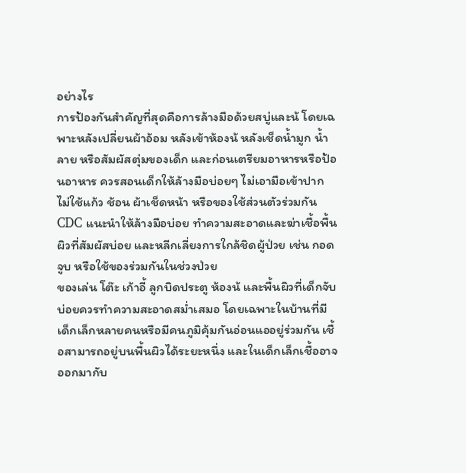อย่างไร
การป้องกันสำคัญที่สุดคือการล้างมือด้วยสบู่และน้ โดยเฉพาะหลังเปลี่ยนผ้าอ้อม หลังเข้าห้องน้ หลังเช็ดน้ำมูก น้ำลาย หรือสัมผัสตุ่มของเด็ก และก่อนเตรียมอาหารหรือป้อนอาหาร ควรสอนเด็กให้ล้างมือบ่อยๆ ไม่เอามือเข้าปาก ไม่ใช้แก้ว ช้อน ผ้าเช็ดหน้า หรือของใช้ส่วนตัวร่วมกัน CDC แนะนำให้ล้างมือบ่อย ทำความสะอาดและฆ่าเชื้อพื้นผิวที่สัมผัสบ่อย และหลีกเลี่ยงการใกล้ชิดผู้ป่วย เช่น กอด จูบ หรือใช้ของร่วมกันในช่วงป่วย
ของเล่น โต๊ะ เก้าอี้ ลูกบิดประตู ห้องน้ และพื้นผิวที่เด็กจับบ่อยควรทำความสะอาดสม่ำเสมอ โดยเฉพาะในบ้านที่มีเด็กเล็กหลายคนหรือมีคนภูมิคุ้มกันอ่อนแออยู่ร่วมกัน เชื้อสามารถอยู่บนพื้นผิวได้ระยะหนึ่ง และในเด็กเล็กเชื้ออาจออกมากับ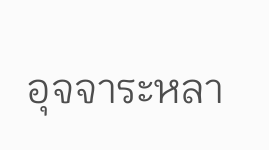อุจจาระหลา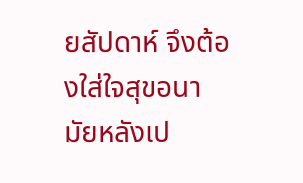ยสัปดาห์ จึงต้องใส่ใจสุขอนามัยหลังเป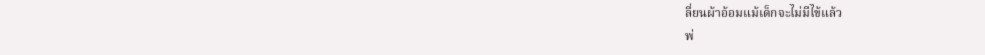ลี่ยนผ้าอ้อมแม้เด็กจะไม่มีไข้แล้ว
พ่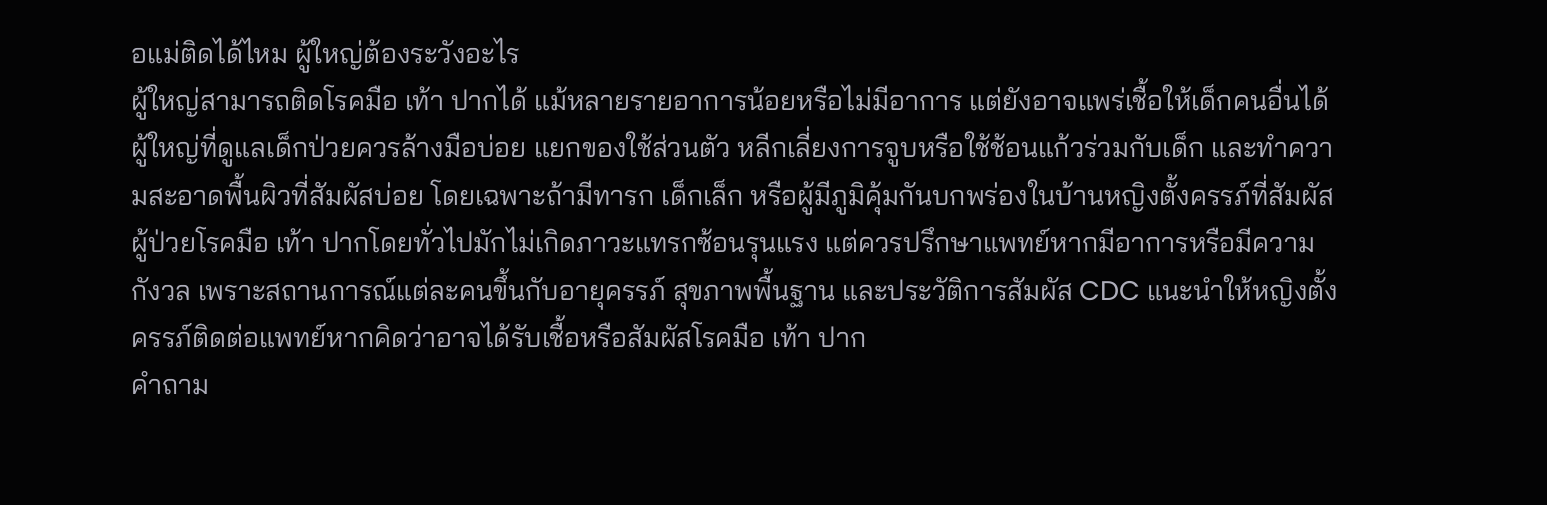อแม่ติดได้ไหม ผู้ใหญ่ต้องระวังอะไร
ผู้ใหญ่สามารถติดโรคมือ เท้า ปากได้ แม้หลายรายอาการน้อยหรือไม่มีอาการ แต่ยังอาจแพร่เชื้อให้เด็กคนอื่นได้ ผู้ใหญ่ที่ดูแลเด็กป่วยควรล้างมือบ่อย แยกของใช้ส่วนตัว หลีกเลี่ยงการจูบหรือใช้ช้อนแก้วร่วมกับเด็ก และทำความสะอาดพื้นผิวที่สัมผัสบ่อย โดยเฉพาะถ้ามีทารก เด็กเล็ก หรือผู้มีภูมิคุ้มกันบกพร่องในบ้านหญิงตั้งครรภ์ที่สัมผัสผู้ป่วยโรคมือ เท้า ปากโดยทั่วไปมักไม่เกิดภาวะแทรกซ้อนรุนแรง แต่ควรปรึกษาแพทย์หากมีอาการหรือมีความกังวล เพราะสถานการณ์แต่ละคนขึ้นกับอายุครรภ์ สุขภาพพื้นฐาน และประวัติการสัมผัส CDC แนะนำให้หญิงตั้งครรภ์ติดต่อแพทย์หากคิดว่าอาจได้รับเชื้อหรือสัมผัสโรคมือ เท้า ปาก
คำถาม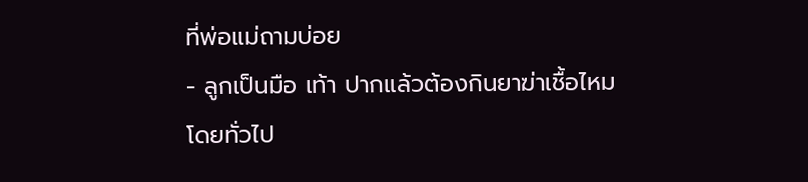ที่พ่อแม่ถามบ่อย
- ลูกเป็นมือ เท้า ปากแล้วต้องกินยาฆ่าเชื้อไหม
โดยทั่วไป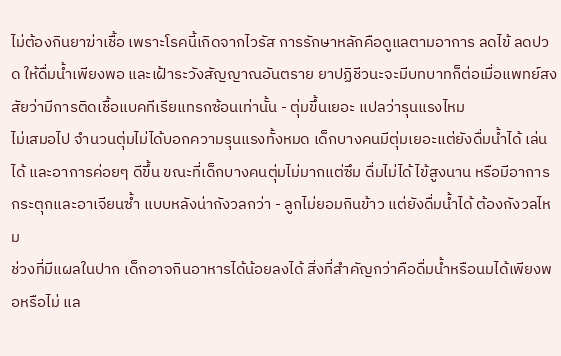ไม่ต้องกินยาฆ่าเชื้อ เพราะโรคนี้เกิดจากไวรัส การรักษาหลักคือดูแลตามอาการ ลดไข้ ลดปวด ให้ดื่มน้ำเพียงพอ และเฝ้าระวังสัญญาณอันตราย ยาปฏิชีวนะจะมีบทบาทก็ต่อเมื่อแพทย์สงสัยว่ามีการติดเชื้อแบคทีเรียแทรกซ้อนเท่านั้น - ตุ่มขึ้นเยอะ แปลว่ารุนแรงไหม
ไม่เสมอไป จำนวนตุ่มไม่ได้บอกความรุนแรงทั้งหมด เด็กบางคนมีตุ่มเยอะแต่ยังดื่มน้ำได้ เล่นได้ และอาการค่อยๆ ดีขึ้น ขณะที่เด็กบางคนตุ่มไม่มากแต่ซึม ดื่มไม่ได้ ไข้สูงนาน หรือมีอาการกระตุกและอาเจียนซ้ำ แบบหลังน่ากังวลกว่า - ลูกไม่ยอมกินข้าว แต่ยังดื่มน้ำได้ ต้องกังวลไหม
ช่วงที่มีแผลในปาก เด็กอาจกินอาหารได้น้อยลงได้ สิ่งที่สำคัญกว่าคือดื่มน้ำหรือนมได้เพียงพอหรือไม่ แล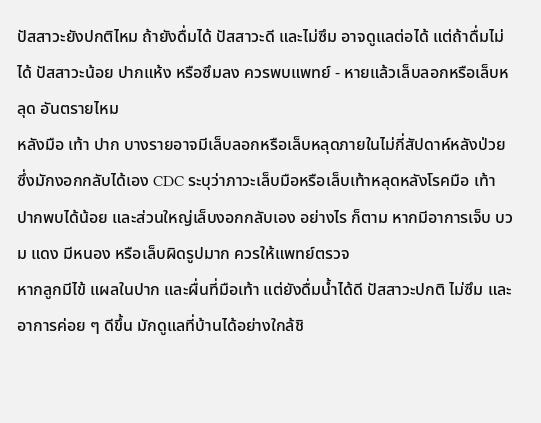ปัสสาวะยังปกติไหม ถ้ายังดื่มได้ ปัสสาวะดี และไม่ซึม อาจดูแลต่อได้ แต่ถ้าดื่มไม่ได้ ปัสสาวะน้อย ปากแห้ง หรือซึมลง ควรพบแพทย์ - หายแล้วเล็บลอกหรือเล็บหลุด อันตรายไหม
หลังมือ เท้า ปาก บางรายอาจมีเล็บลอกหรือเล็บหลุดภายในไม่กี่สัปดาห์หลังป่วย ซึ่งมักงอกกลับได้เอง CDC ระบุว่าภาวะเล็บมือหรือเล็บเท้าหลุดหลังโรคมือ เท้า ปากพบได้น้อย และส่วนใหญ่เล็บงอกกลับเอง อย่างไร ก็ตาม หากมีอาการเจ็บ บวม แดง มีหนอง หรือเล็บผิดรูปมาก ควรให้แพทย์ตรวจ
หากลูกมีไข้ แผลในปาก และผื่นที่มือเท้า แต่ยังดื่มน้ำได้ดี ปัสสาวะปกติ ไม่ซึม และอาการค่อย ๆ ดีขึ้น มักดูแลที่บ้านได้อย่างใกล้ชิ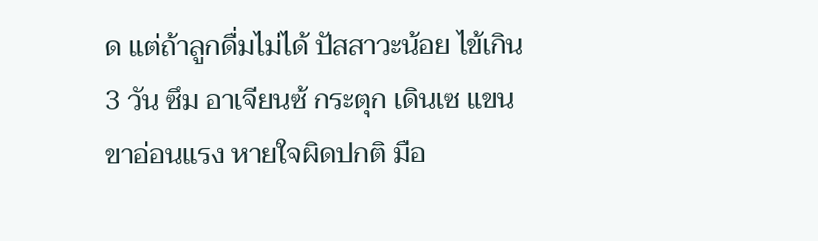ด แต่ถ้าลูกดื่มไม่ได้ ปัสสาวะน้อย ไข้เกิน 3 วัน ซึม อาเจียนซ้ กระตุก เดินเซ แขนขาอ่อนแรง หายใจผิดปกติ มือ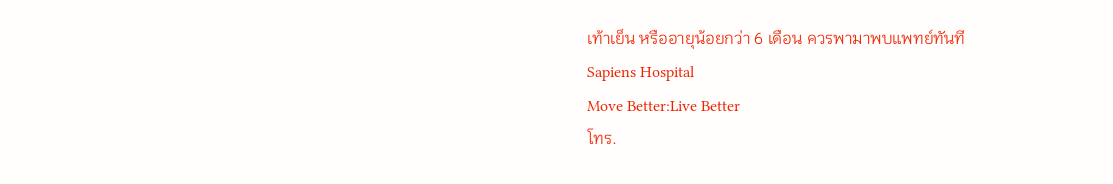เท้าเย็น หรืออายุน้อยกว่า 6 เดือน ควรพามาพบแพทย์ทันที
Sapiens Hospital
Move Better:Live Better
โทร.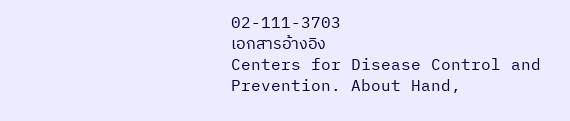02-111-3703
เอกสารอ้างอิง
Centers for Disease Control and Prevention. About Hand,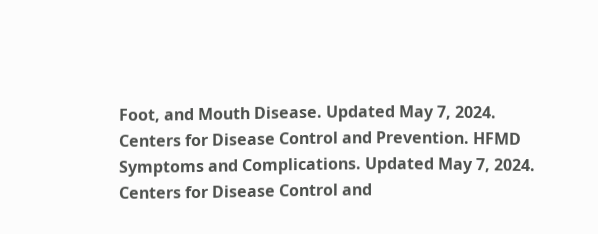Foot, and Mouth Disease. Updated May 7, 2024.
Centers for Disease Control and Prevention. HFMD Symptoms and Complications. Updated May 7, 2024.
Centers for Disease Control and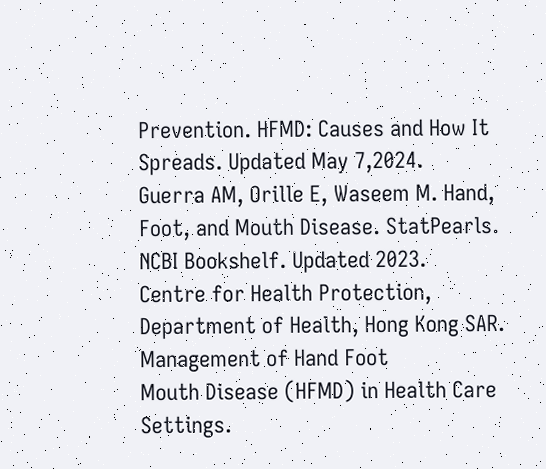Prevention. HFMD: Causes and How It Spreads. Updated May 7,2024.
Guerra AM, Orille E, Waseem M. Hand, Foot, and Mouth Disease. StatPearls. NCBI Bookshelf. Updated 2023.
Centre for Health Protection, Department of Health, Hong Kong SAR. Management of Hand Foot
Mouth Disease (HFMD) in Health Care Settings.